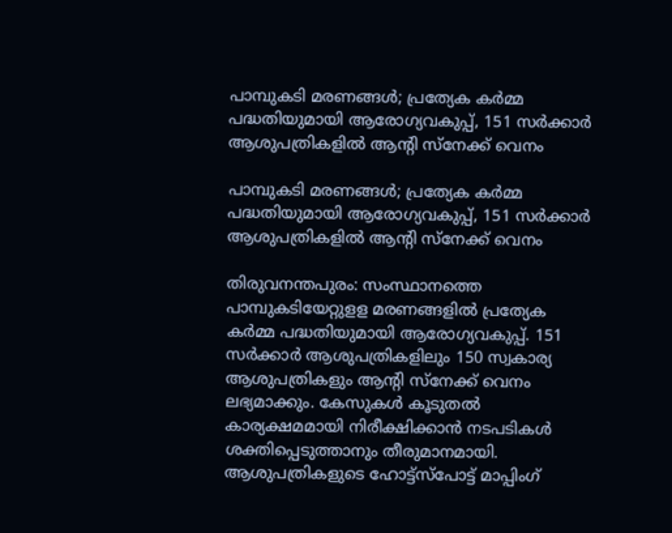പാമ്പുകടി മരണങ്ങള്‍; പ്രത്യേക കര്‍മ്മ പദ്ധതിയുമായി ആരോഗ്യവകുപ്പ്, 151 സര്‍ക്കാര്‍ ആശുപത്രികളില്‍ ആന്റി സ്‌നേക്ക് വെനം

പാമ്പുകടി മരണങ്ങള്‍; പ്രത്യേക കര്‍മ്മ പദ്ധതിയുമായി ആരോഗ്യവകുപ്പ്, 151 സര്‍ക്കാര്‍ ആശുപത്രികളില്‍ ആന്റി സ്‌നേക്ക് വെനം

തിരുവനന്തപുരം: സംസ്ഥാനത്തെ പാമ്പുകടിയേറ്റുളള മരണങ്ങളില്‍ പ്രത്യേക കര്‍മ്മ പദ്ധതിയുമായി ആരോഗ്യവകുപ്പ്. 151 സര്‍ക്കാര്‍ ആശുപത്രികളിലും 150 സ്വകാര്യ ആശുപത്രികളും ആന്റി സ്നേക്ക് വെനം ലഭ്യമാക്കും. കേസുകള്‍ കൂടുതല്‍ കാര്യക്ഷമമായി നിരീക്ഷിക്കാന്‍ നടപടികള്‍ ശക്തിപ്പെടുത്താനും തീരുമാനമായി. ആശുപത്രികളുടെ ഹോട്ട്സ്പോട്ട് മാപ്പിംഗ്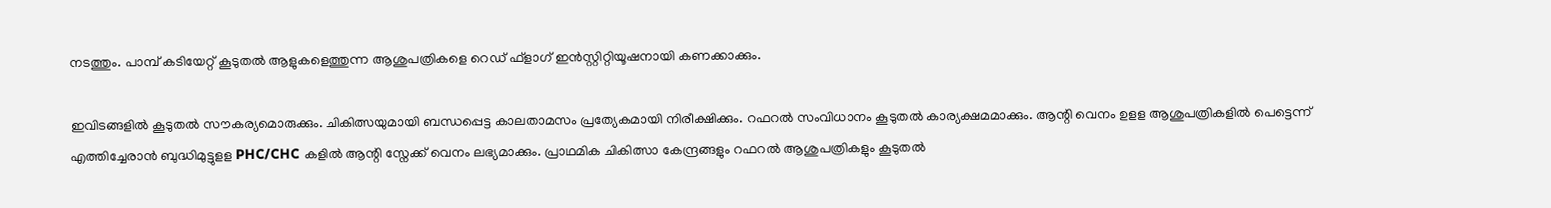നടത്തും. പാമ്പ് കടിയേറ്റ് കൂടുതല്‍ ആളുകളെത്തുന്ന ആശുപത്രികളെ റെഡ് ഫ്ളാഗ് ഇന്‍സ്റ്റിറ്റിയൂഷനായി കണക്കാക്കും.

ഇവിടങ്ങളില്‍ കൂടുതല്‍ സൗകര്യമൊരുക്കും. ചികിത്സയുമായി ബന്ധപ്പെട്ട കാലതാമസം പ്രത്യേകമായി നിരീക്ഷിക്കും. റഫറല്‍ സംവിധാനം കൂടുതല്‍ കാര്യക്ഷമമാക്കും. ആന്റി വെനം ഉളള ആശുപത്രികളില്‍ പെട്ടെന്ന് എത്തിച്ചേരാന്‍ ബുദ്ധിമുട്ടുളള PHC/CHC കളില്‍ ആന്റി സ്നേക്ക് വെനം ലഭ്യമാക്കും. പ്രാഥമിക ചികിത്സാ കേന്ദ്രങ്ങളും റഫറല്‍ ആശുപത്രികളും കൂടുതല്‍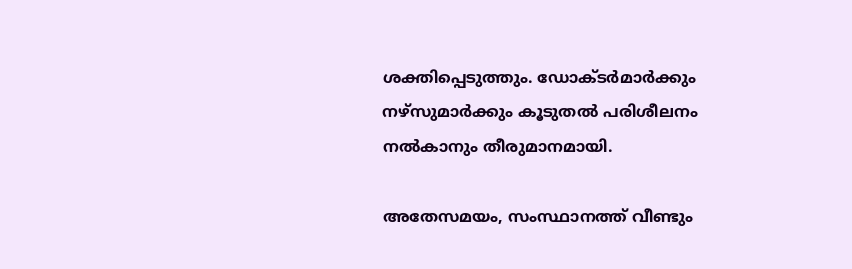ശക്തിപ്പെടുത്തും. ഡോക്ടര്‍മാര്‍ക്കും നഴ്സുമാര്‍ക്കും കൂടുതല്‍ പരിശീലനം നല്‍കാനും തീരുമാനമായി.

അതേസമയം, സംസ്ഥാനത്ത് വീണ്ടും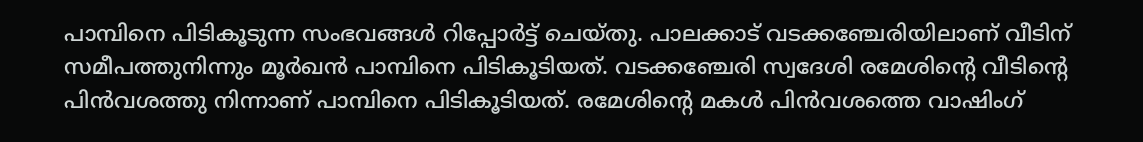പാമ്പിനെ പിടികൂടുന്ന സംഭവങ്ങള്‍ റിപ്പോര്‍ട്ട് ചെയ്തു. പാലക്കാട് വടക്കഞ്ചേരിയിലാണ് വീടിന് സമീപത്തുനിന്നും മൂര്‍ഖന്‍ പാമ്പിനെ പിടികൂടിയത്. വടക്കഞ്ചേരി സ്വദേശി രമേശിന്റെ വീടിന്റെ പിന്‍വശത്തു നിന്നാണ് പാമ്പിനെ പിടികൂടിയത്. രമേശിന്റെ മകള്‍ പിന്‍വശത്തെ വാഷിംഗ്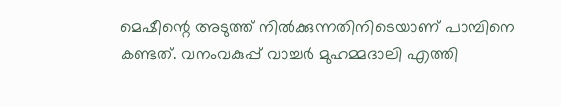മെഷീന്റെ അടുത്ത് നില്‍ക്കുന്നതിനിടെയാണ് പാമ്പിനെ കണ്ടത്. വനംവകുപ്പ് വാച്ചര്‍ മുഹമ്മദാലി എത്തി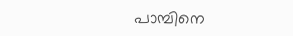പാമ്പിനെ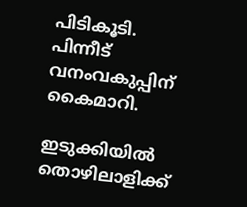പിടികൂടി. പിന്നീട് വനംവകുപ്പിന് കൈമാറി.

ഇടുക്കിയില്‍ തൊഴിലാളിക്ക്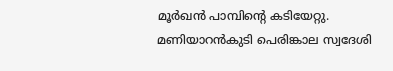മൂര്‍ഖന്‍ പാമ്പിന്റെ കടിയേറ്റു. മണിയാറന്‍കുടി പെരിങ്കാല സ്വദേശി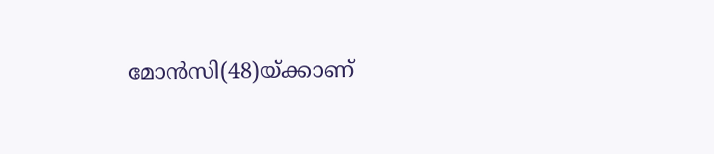മോന്‍സി(48)യ്ക്കാണ്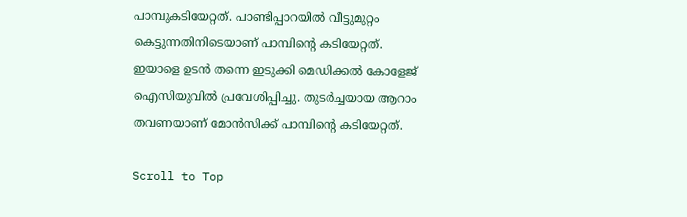പാമ്പുകടിയേറ്റത്. പാണ്ടിപ്പാറയില്‍ വീട്ടുമുറ്റം കെട്ടുന്നതിനിടെയാണ് പാമ്പിന്റെ കടിയേറ്റത്. ഇയാളെ ഉടന്‍ തന്നെ ഇടുക്കി മെഡിക്കല്‍ കോളേജ് ഐസിയുവില്‍ പ്രവേശിപ്പിച്ചു. തുടര്‍ച്ചയായ ആറാം തവണയാണ് മോന്‍സിക്ക് പാമ്പിന്റെ കടിയേറ്റത്.

Scroll to Top